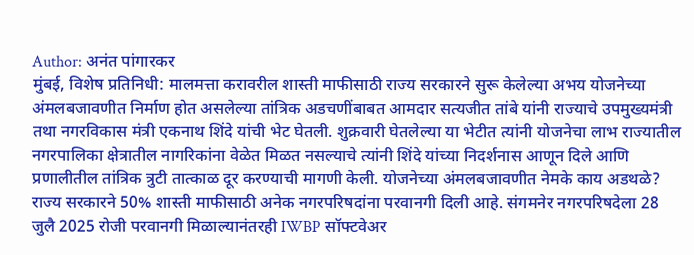Author: अनंत पांगारकर
मुंबई, विशेष प्रतिनिधी: मालमत्ता करावरील शास्ती माफीसाठी राज्य सरकारने सुरू केलेल्या अभय योजनेच्या अंमलबजावणीत निर्माण होत असलेल्या तांत्रिक अडचणींबाबत आमदार सत्यजीत तांबे यांनी राज्याचे उपमुख्यमंत्री तथा नगरविकास मंत्री एकनाथ शिंदे यांची भेट घेतली. शुक्रवारी घेतलेल्या या भेटीत त्यांनी योजनेचा लाभ राज्यातील नगरपालिका क्षेत्रातील नागरिकांना वेळेत मिळत नसल्याचे त्यांनी शिंदे यांच्या निदर्शनास आणून दिले आणि प्रणालीतील तांत्रिक त्रुटी तात्काळ दूर करण्याची मागणी केली. योजनेच्या अंमलबजावणीत नेमके काय अडथळे? राज्य सरकारने 50% शास्ती माफीसाठी अनेक नगरपरिषदांना परवानगी दिली आहे. संगमनेर नगरपरिषदेला 28 जुलै 2025 रोजी परवानगी मिळाल्यानंतरही IWBP सॉफ्टवेअर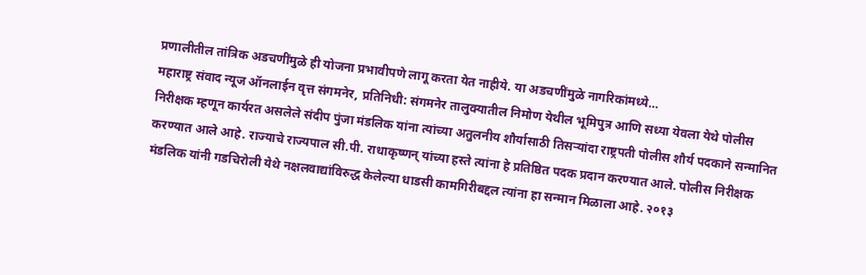प्रणालीतील तांत्रिक अडचणींमुळे ही योजना प्रभावीपणे लागू करता येत नाहीये. या अडचणींमुळे नागरिकांमध्ये…
महाराष्ट्र संवाद न्यूज ऑनलाईन वृत्त संगमनेर, प्रतिनिधी: संगमनेर तालुक्यातील निमोण येथील भूमिपुत्र आणि सध्या येवला येथे पोलीस निरीक्षक म्हणून कार्यरत असलेले संदीप पुंजा मंडलिक यांना त्यांच्या अतुलनीय शौर्यासाठी तिसऱ्यांदा राष्ट्रपती पोलीस शौर्य पदकाने सन्मानित करण्यात आले आहे. राज्याचे राज्यपाल सी.पी. राधाकृष्णन् यांच्या हस्ते त्यांना हे प्रतिष्ठित पदक प्रदान करण्यात आले. पोलीस निरीक्षक मंडलिक यांनी गडचिरोली येथे नक्षलवाद्यांविरुद्ध केलेल्या धाडसी कामगिरीबद्दल त्यांना हा सन्मान मिळाला आहे. २०१३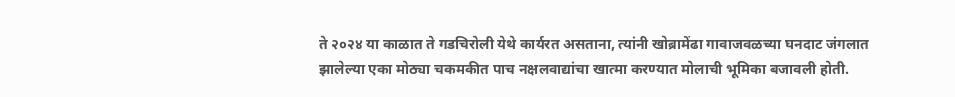ते २०२४ या काळात ते गडचिरोली येथे कार्यरत असताना, त्यांनी खोब्रामेंढा गावाजवळच्या घनदाट जंगलात झालेल्या एका मोठ्या चकमकीत पाच नक्षलवाद्यांचा खात्मा करण्यात मोलाची भूमिका बजावली होती.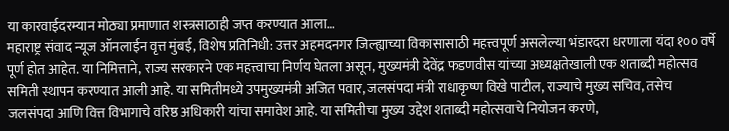या कारवाईदरम्यान मोठ्या प्रमाणात शस्त्रसाठाही जप्त करण्यात आला…
महाराष्ट्र संवाद न्यूज ऑनलाईन वृत्त मुंबई, विशेष प्रतिनिधी: उत्तर अहमदनगर जिल्ह्याच्या विकासासाठी महत्त्वपूर्ण असलेल्या भंडारदरा धरणाला यंदा १०० वर्षे पूर्ण होत आहेत. या निमित्ताने, राज्य सरकारने एक महत्त्वाचा निर्णय घेतला असून, मुख्यमंत्री देवेंद्र फडणवीस यांच्या अध्यक्षतेखाली एक शताब्दी महोत्सव समिती स्थापन करण्यात आली आहे. या समितीमध्ये उपमुख्यमंत्री अजित पवार, जलसंपदा मंत्री राधाकृष्ण विखे पाटील, राज्याचे मुख्य सचिव, तसेच जलसंपदा आणि वित्त विभागाचे वरिष्ठ अधिकारी यांचा समावेश आहे. या समितीचा मुख्य उद्देश शताब्दी महोत्सवाचे नियोजन करणे,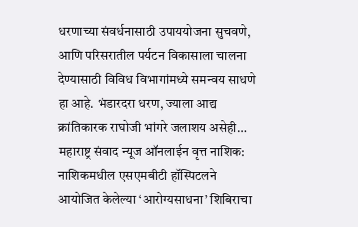धरणाच्या संवर्धनासाठी उपाययोजना सुचवणे, आणि परिसरातील पर्यटन विकासाला चालना देण्यासाठी विविध विभागांमध्ये समन्वय साधणे हा आहे. भंडारदरा धरण, ज्याला आद्य क्रांतिकारक राघोजी भांगरे जलाशय असेही…
महाराष्ट्र संवाद न्यूज ऑनलाईन वृत्त नाशिक: नाशिकमधील एसएमबीटी हॉस्पिटलने आयोजित केलेल्या ‘आरोग्यसाधना’ शिबिराचा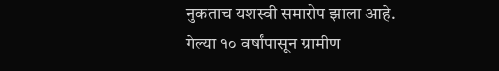नुकताच यशस्वी समारोप झाला आहे. गेल्या १० वर्षांपासून ग्रामीण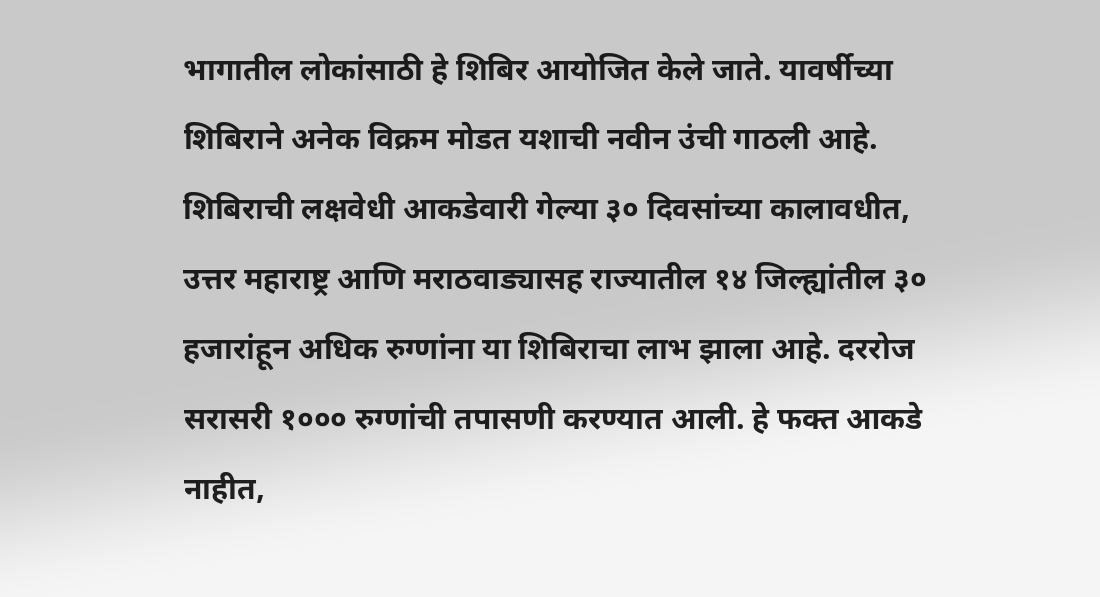भागातील लोकांसाठी हे शिबिर आयोजित केले जाते. यावर्षीच्या शिबिराने अनेक विक्रम मोडत यशाची नवीन उंची गाठली आहे. शिबिराची लक्षवेधी आकडेवारी गेल्या ३० दिवसांच्या कालावधीत, उत्तर महाराष्ट्र आणि मराठवाड्यासह राज्यातील १४ जिल्ह्यांतील ३० हजारांहून अधिक रुग्णांना या शिबिराचा लाभ झाला आहे. दररोज सरासरी १००० रुग्णांची तपासणी करण्यात आली. हे फक्त आकडे नाहीत,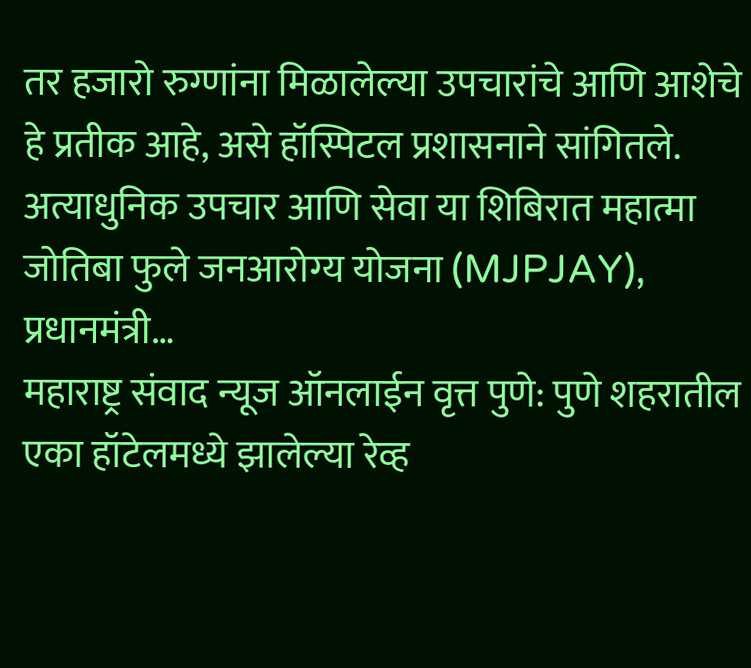तर हजारो रुग्णांना मिळालेल्या उपचारांचे आणि आशेचे हे प्रतीक आहे, असे हॉस्पिटल प्रशासनाने सांगितले. अत्याधुनिक उपचार आणि सेवा या शिबिरात महात्मा जोतिबा फुले जनआरोग्य योजना (MJPJAY), प्रधानमंत्री…
महाराष्ट्र संवाद न्यूज ऑनलाईन वृत्त पुणे: पुणे शहरातील एका हॉटेलमध्ये झालेल्या रेव्ह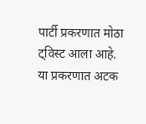पार्टी प्रकरणात मोठा ट्विस्ट आला आहे. या प्रकरणात अटक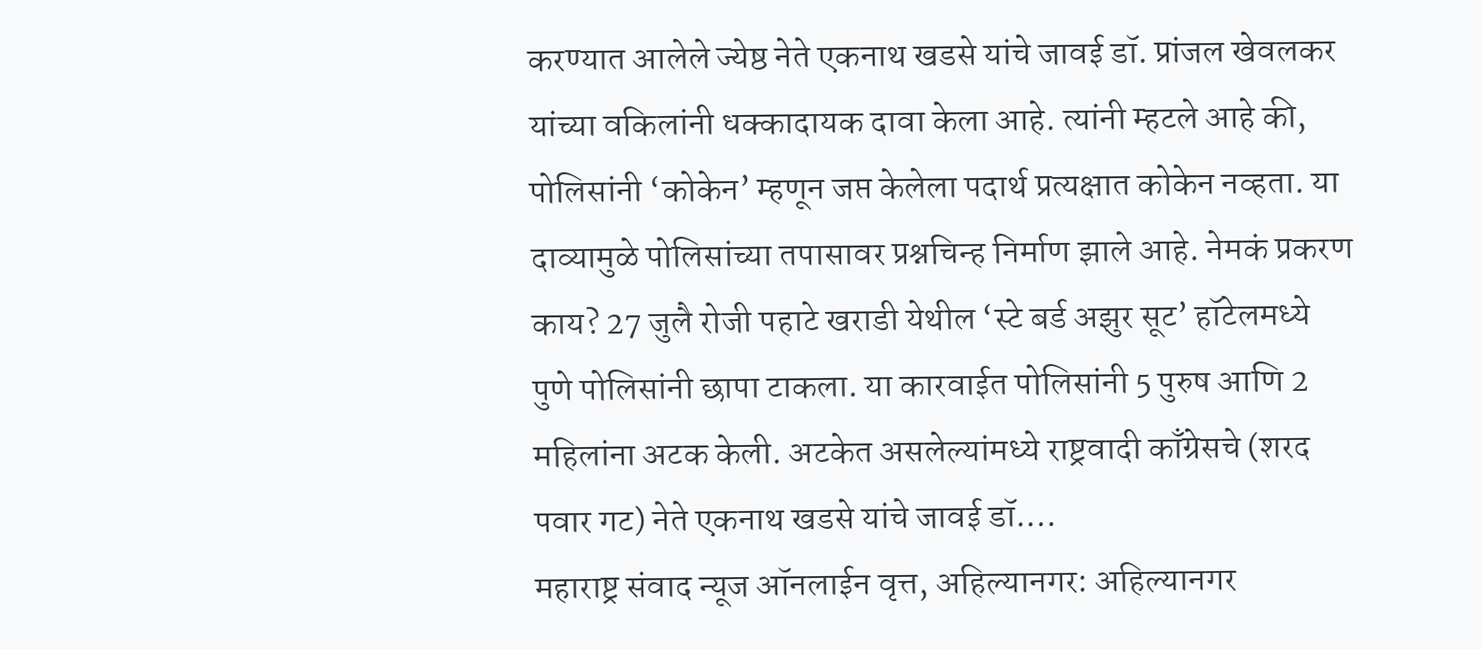करण्यात आलेले ज्येष्ठ नेते एकनाथ खडसे यांचे जावई डॉ. प्रांजल खेवलकर यांच्या वकिलांनी धक्कादायक दावा केला आहे. त्यांनी म्हटले आहे की, पोलिसांनी ‘कोकेन’ म्हणून जप्त केलेला पदार्थ प्रत्यक्षात कोकेन नव्हता. या दाव्यामुळे पोलिसांच्या तपासावर प्रश्नचिन्ह निर्माण झाले आहे. नेमकं प्रकरण काय? 27 जुलै रोजी पहाटे खराडी येथील ‘स्टे बर्ड अझुर सूट’ हॉटेलमध्ये पुणे पोलिसांनी छापा टाकला. या कारवाईत पोलिसांनी 5 पुरुष आणि 2 महिलांना अटक केली. अटकेत असलेल्यांमध्ये राष्ट्रवादी काँग्रेसचे (शरद पवार गट) नेते एकनाथ खडसे यांचे जावई डॉ.…
महाराष्ट्र संवाद न्यूज ऑनलाईन वृत्त, अहिल्यानगर: अहिल्यानगर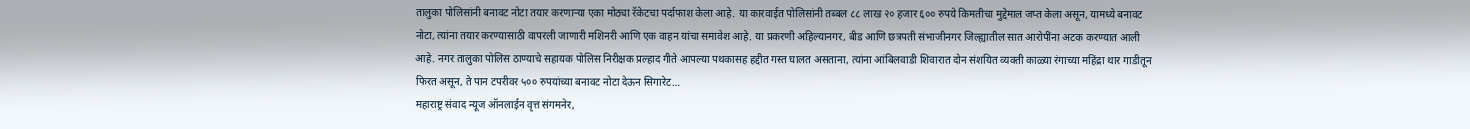तालुका पोलिसांनी बनावट नोटा तयार करणाऱ्या एका मोठ्या रॅकेटचा पर्दाफाश केला आहे. या कारवाईत पोलिसांनी तब्बल ८८ लाख २० हजार ६०० रुपये किमतीचा मुद्देमाल जप्त केला असून, यामध्ये बनावट नोटा, त्यांना तयार करण्यासाठी वापरली जाणारी मशिनरी आणि एक वाहन यांचा समावेश आहे. या प्रकरणी अहिल्यानगर, बीड आणि छत्रपती संभाजीनगर जिल्ह्यातील सात आरोपींना अटक करण्यात आली आहे. नगर तालुका पोलिस ठाण्याचे सहायक पोलिस निरीक्षक प्रल्हाद गीते आपल्या पथकासह हद्दीत गस्त घालत असताना, त्यांना आंबिलवाडी शिवारात दोन संशयित व्यक्ती काळ्या रंगाच्या महिंद्रा थार गाडीतून फिरत असून, ते पान टपरीवर ५०० रुपयांच्या बनावट नोटा देऊन सिगारेट…
महाराष्ट्र संवाद न्यूज ऑनलाईन वृत्त संगमनेर,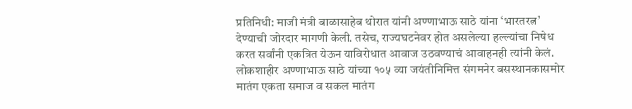प्रतिनिधी: माजी मंत्री बाळासाहेब थोरात यांनी अण्णाभाऊ साठे यांना ‘भारतरत्न’ देण्याची जोरदार मागणी केली. तसेच, राज्यघटनेवर होत असलेल्या हल्ल्यांचा निषेध करत सर्वांनी एकत्रित येऊन याविरोधात आवाज उठवण्याचं आवाहनही त्यांनी केलं. लोकशाहीर अण्णाभाऊ साठे यांच्या १०५ व्या जयंतीनिमित्त संगमनेर बसस्थानकासमोर मातंग एकता समाज व सकल मातंग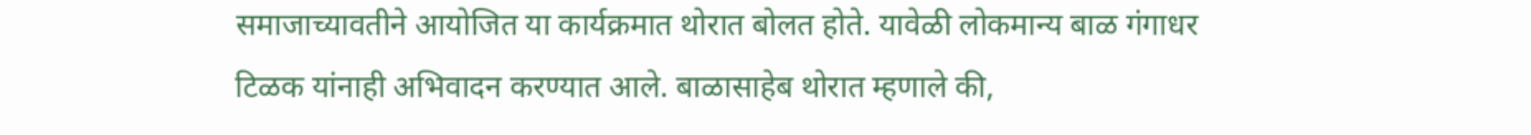समाजाच्यावतीने आयोजित या कार्यक्रमात थोरात बोलत होते. यावेळी लोकमान्य बाळ गंगाधर टिळक यांनाही अभिवादन करण्यात आले. बाळासाहेब थोरात म्हणाले की,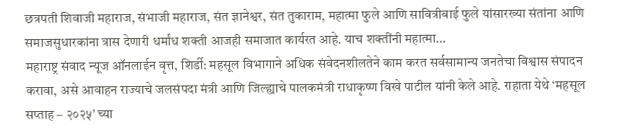छत्रपती शिवाजी महाराज, संभाजी महाराज, संत ज्ञानेश्वर, संत तुकाराम, महात्मा फुले आणि सावित्रीबाई फुले यांसारख्या संतांना आणि समाजसुधारकांना त्रास देणारी धर्मांध शक्ती आजही समाजात कार्यरत आहे. याच शक्तींनी महात्मा…
महाराष्ट्र संवाद न्यूज ऑनलाईन वृत्त, शिर्डी: महसूल विभागाने अधिक संवेदनशीलतेने काम करत सर्वसामान्य जनतेचा विश्वास संपादन करावा, असे आवाहन राज्याचे जलसंपदा मंत्री आणि जिल्ह्याचे पालकमंत्री राधाकृष्ण विखे पाटील यांनी केले आहे. राहाता येथे ‘महसूल सप्ताह – २०२५’ च्या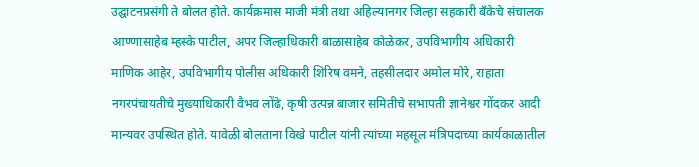उद्घाटनप्रसंगी ते बोलत होते. कार्यक्रमास माजी मंत्री तथा अहिल्यानगर जिल्हा सहकारी बँकेचे संचालक आण्णासाहेब म्हस्के पाटील, अपर जिल्हाधिकारी बाळासाहेब कोळेकर, उपविभागीय अधिकारी माणिक आहेर, उपविभागीय पोलीस अधिकारी शिरिष वमने, तहसीलदार अमोल मोरे, राहाता नगरपंचायतीचे मुख्याधिकारी वैभव लोंढे, कृषी उत्पन्न बाजार समितीचे सभापती ज्ञानेश्वर गोंदकर आदी मान्यवर उपस्थित होते. यावेळी बोलताना विखे पाटील यांनी त्यांच्या महसूल मंत्रिपदाच्या कार्यकाळातील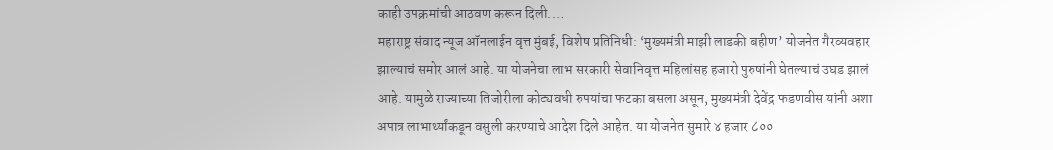काही उपक्रमांची आठवण करून दिली.…
महाराष्ट्र संवाद न्यूज ऑनलाईन वृत्त मुंबई, विशेष प्रतिनिधी: ‘मुख्यमंत्री माझी लाडकी बहीण’ योजनेत गैरव्यवहार झाल्याचं समोर आलं आहे. या योजनेचा लाभ सरकारी सेवानिवृत्त महिलांसह हजारो पुरुषांनी घेतल्याचं उघड झालं आहे. यामुळे राज्याच्या तिजोरीला कोट्यवधी रुपयांचा फटका बसला असून, मुख्यमंत्री देवेंद्र फडणवीस यांनी अशा अपात्र लाभार्थ्यांकडून वसुली करण्याचे आदेश दिले आहेत. या योजनेत सुमारे ४ हजार ८००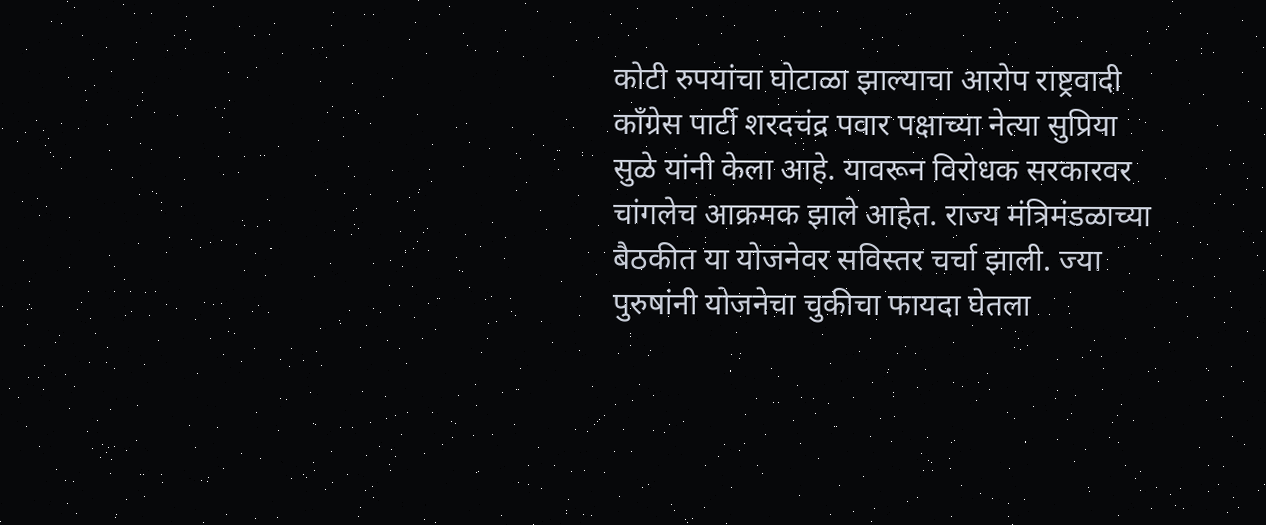कोटी रुपयांचा घोटाळा झाल्याचा आरोप राष्ट्रवादी काँग्रेस पार्टी शरदचंद्र पवार पक्षाच्या नेत्या सुप्रिया सुळे यांनी केला आहे. यावरून विरोधक सरकारवर चांगलेच आक्रमक झाले आहेत. राज्य मंत्रिमंडळाच्या बैठकीत या योजनेवर सविस्तर चर्चा झाली. ज्या पुरुषांनी योजनेचा चुकीचा फायदा घेतला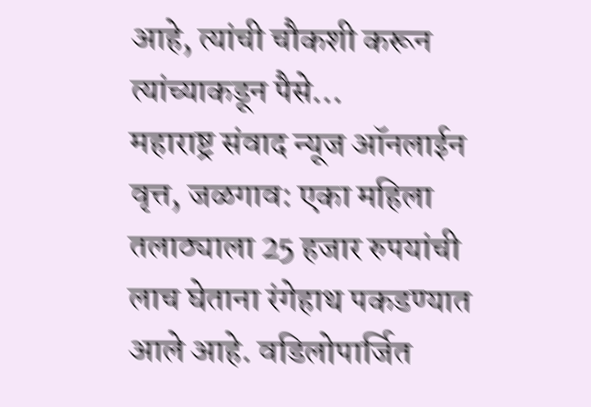आहे, त्यांची चौकशी करून त्यांच्याकडून पैसे…
महाराष्ट्र संवाद न्यूज ऑनलाईन वृत्त, जळगाव: एका महिला तलाठ्याला 25 हजार रुपयांची लाच घेताना रंगेहाथ पकडण्यात आले आहे. वडिलोपार्जित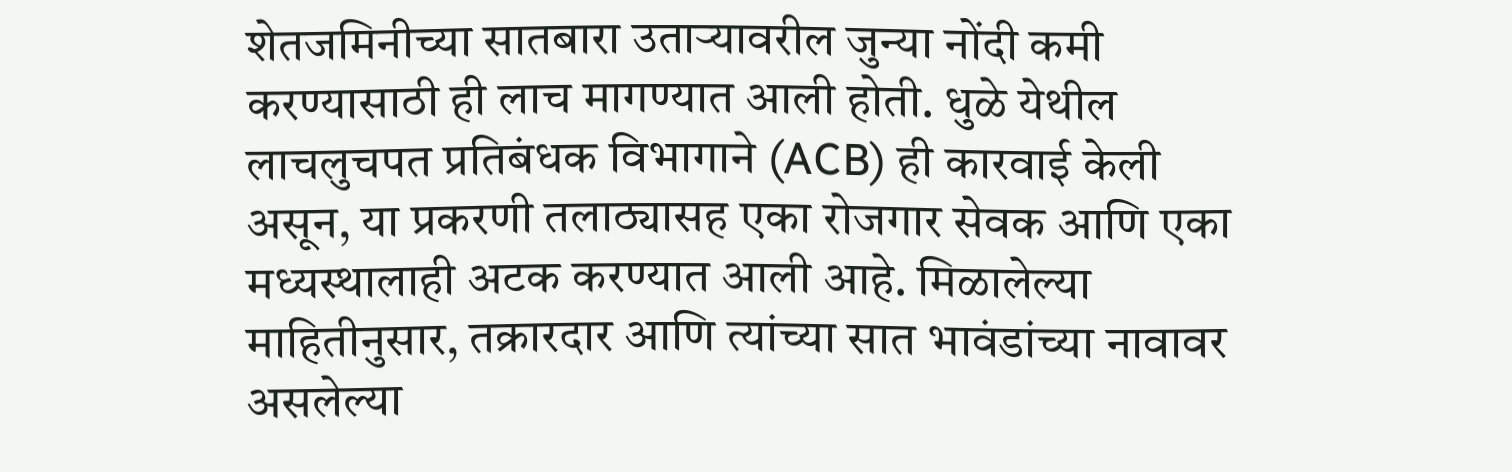शेतजमिनीच्या सातबारा उताऱ्यावरील जुन्या नोंदी कमी करण्यासाठी ही लाच मागण्यात आली होती. धुळे येथील लाचलुचपत प्रतिबंधक विभागाने (ACB) ही कारवाई केली असून, या प्रकरणी तलाठ्यासह एका रोजगार सेवक आणि एका मध्यस्थालाही अटक करण्यात आली आहे. मिळालेल्या माहितीनुसार, तक्रारदार आणि त्यांच्या सात भावंडांच्या नावावर असलेल्या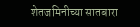शेतजमिनीच्या सातबारा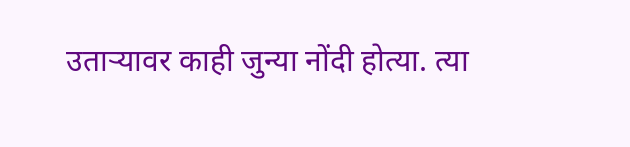उताऱ्यावर काही जुन्या नोंदी होत्या. त्या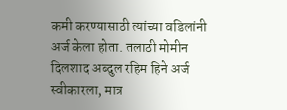कमी करण्यासाठी त्यांच्या वडिलांनी अर्ज केला होता. तलाठी मोमीन दिलशाद अब्दुल रहिम हिने अर्ज स्वीकारला, मात्र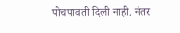पोचपावती दिली नाही. नंतर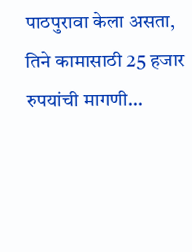पाठपुरावा केला असता, तिने कामासाठी 25 हजार रुपयांची मागणी…